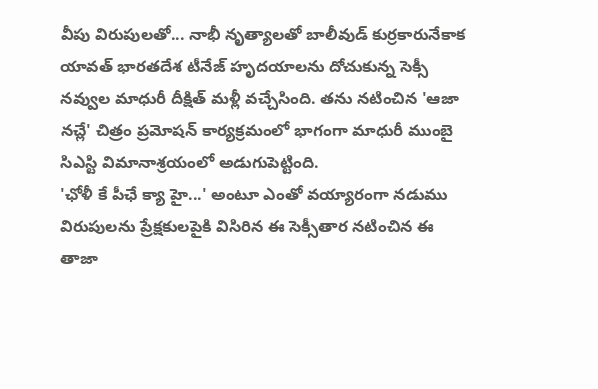వీపు విరుపులతో... నాభీ నృత్యాలతో బాలీవుడ్ కుర్రకారునేకాక యావత్ భారతదేశ టీనేజ్ హృదయాలను దోచుకున్న సెక్సీ నవ్వుల మాధురీ దీక్షిత్ మళ్లీ వచ్చేసింది. తను నటించిన 'ఆజా నచ్లే' చిత్రం ప్రమోషన్ కార్యక్రమంలో భాగంగా మాధురీ ముంబై సిఎస్టి విమానాశ్రయంలో అడుగుపెట్టింది.
'ఛోళీ కే పీఛే క్యా హై...' అంటూ ఎంతో వయ్యారంగా నడుము విరుపులను ప్రేక్షకులపైకి విసిరిన ఈ సెక్సీతార నటించిన ఈ తాజా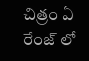చిత్రం ఏ రేంజ్ లో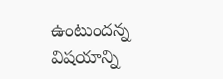ఉంటుందన్న విషయాన్ని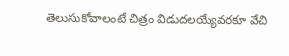తెలుసుకోవాలంటే చిత్రం విడుదలయ్యేవరకూ వేచి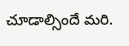చూడాల్సిందే మరి.